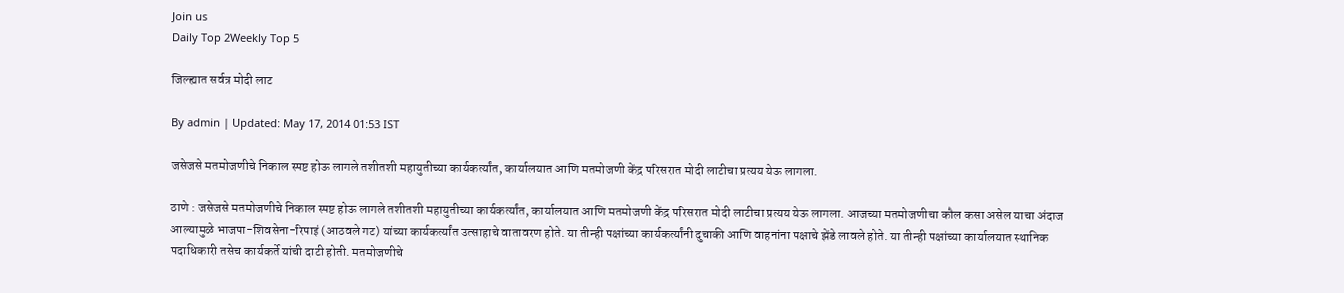Join us
Daily Top 2Weekly Top 5

जिल्ह्यात सर्वत्र मोदी लाट

By admin | Updated: May 17, 2014 01:53 IST

जसेजसे मतमोजणीचे निकाल स्पष्ट होऊ लागले तशीतशी महायुतीच्या कार्यकर्त्यांत, कार्यालयात आणि मतमोजणी केंद्र परिसरात मोदी लाटीचा प्रत्यय येऊ लागला.

ठाणे : जसेजसे मतमोजणीचे निकाल स्पष्ट होऊ लागले तशीतशी महायुतीच्या कार्यकर्त्यांत, कार्यालयात आणि मतमोजणी केंद्र परिसरात मोदी लाटीचा प्रत्यय येऊ लागला. आजच्या मतमोजणीचा कौल कसा असेल याचा अंदाज आल्यामुळे भाजपा-शिवसेना-रिपाइं (आठवले गट) यांच्या कार्यकर्त्यांत उत्साहाचे वातावरण होते. या तीन्ही पक्षांच्या कार्यकर्त्यांनी दुचाकी आणि वाहनांना पक्षाचे झेंडे लावले होते. या तीन्ही पक्षांच्या कार्यालयात स्थानिक पदाधिकारी तसेच कार्यकर्ते यांची दाटी होती. मतमोजणीचे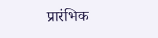प्रारंभिक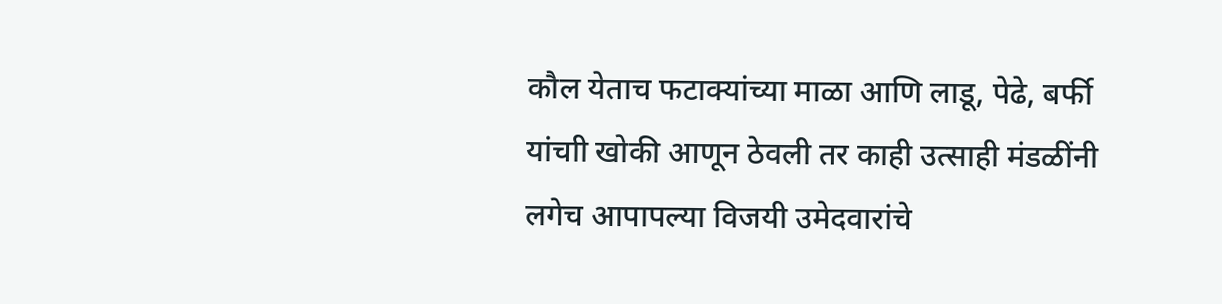कौल येताच फटाक्यांच्या माळा आणि लाडू, पेढे, बर्फी यांचाी खोकी आणून ठेवली तर काही उत्साही मंडळींनी लगेच आपापल्या विजयी उमेदवारांचे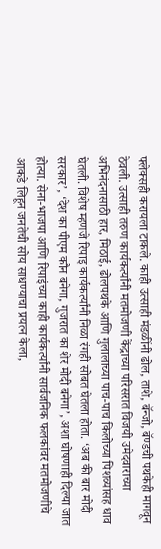फ्लेक्सही करायला टाकले. काही उत्साही मंडळींनी ढोल, ताशे, बॅन्जो, बॅण्डची पथकेही मागवून ठेवली. उत्साही तरुण कार्यकर्त्यांनी मतमोजणी केंद्राच्या परिसरात विजयी उमेदवाराच्या अभिनंदनासाठी हार, मिठाई, ढोलपथके आणि गुलालाच्या पाच-पाच किलोच्या पिशव्यांसह धाव घेतली. विशेष म्हणजे रिपाइ कार्यकर्त्यांनी निळा रंगही सोबत घेतला होता. ‘अब की बार मोदी सरकार’, ‘देश का पीएम कौन बनेगा, गुजरात का शेर मोदी बनेगा’, अशा घोषणाही दिल्या जात होत्या. सेना-भाजपा आणि रिपाइंच्या काही कार्यकर्त्यांनी सार्वजनिक फलकांवर मतमोजणीचे आकडे लिहून जनतेची सोय साधण्याचा प्रयत्न केला,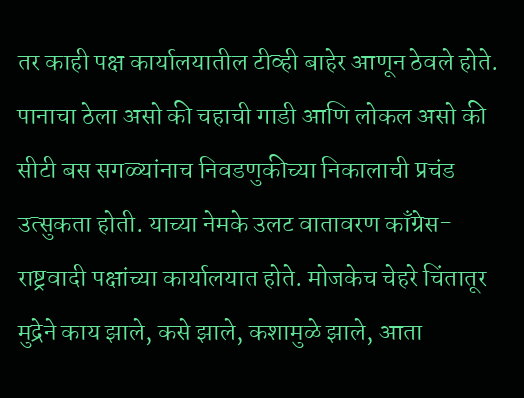तर काही पक्ष कार्यालयातील टीव्ही बाहेर आणून ठेवले होते. पानाचा ठेला असो की चहाची गाडी आणि लोकल असो की सीटी बस सगळ्यांनाच निवडणुकीच्या निकालाची प्रचंड उत्सुकता होती. याच्या नेमके उलट वातावरण काँग्रेस-राष्ट्रवादी पक्षांच्या कार्यालयात होते. मोजकेच चेहरे चिंतातूर मुद्रेने काय झाले, कसे झाले, कशामुळे झाले, आता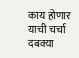काय होणार याची चर्चा दबक्या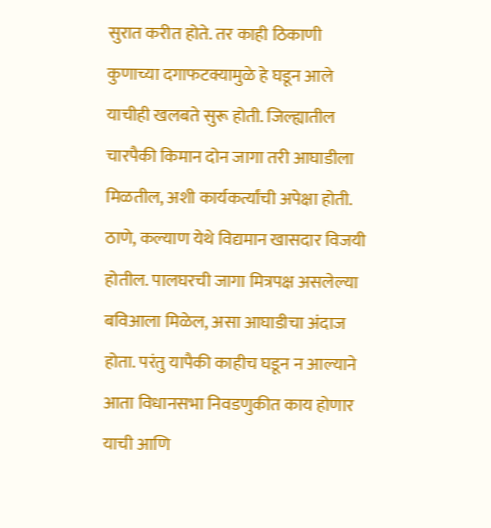सुरात करीत होते. तर काही ठिकाणी कुणाच्या दगाफटक्यामुळे हे घडून आले याचीही खलबते सुरू होती. जिल्ह्यातील चारपैकी किमान दोन जागा तरी आघाडीला मिळतील, अशी कार्यकर्त्यांची अपेक्षा होती. ठाणे, कल्याण येथे विद्यमान खासदार विजयी होतील. पालघरची जागा मित्रपक्ष असलेल्या बविआला मिळेल, असा आघाडीचा अंदाज होता. परंतु यापैकी काहीच घडून न आल्याने आता विधानसभा निवडणुकीत काय होणार याची आणि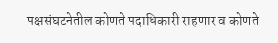पक्षसंघटनेतील कोणते पदाधिकारी राहणार व कोणते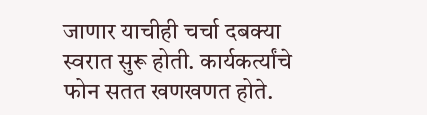जाणार याचीही चर्चा दबक्या स्वरात सुरू होती. कार्यकर्त्यांचे फोन सतत खणखणत होते.